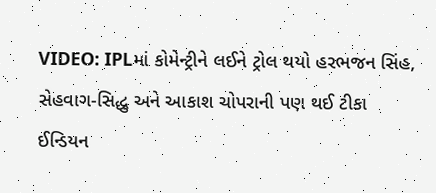VIDEO: IPLમાં કોમેન્ટ્રીને લઈને ટ્રોલ થયો હરભજન સિંહ, સેહવાગ-સિદ્ધુ અને આકાશ ચોપરાની પણ થઈ ટીકા
ઈન્ડિયન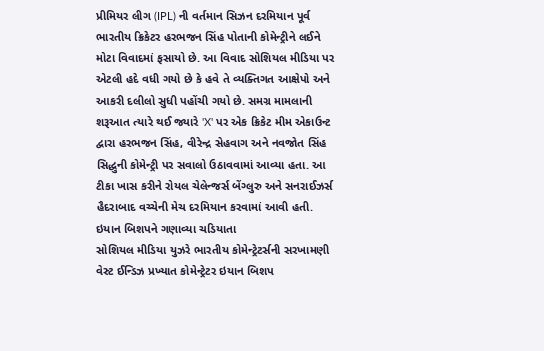પ્રીમિયર લીગ (IPL) ની વર્તમાન સિઝન દરમિયાન પૂર્વ ભારતીય ક્રિકેટર હરભજન સિંહ પોતાની કોમેન્ટ્રીને લઈને મોટા વિવાદમાં ફસાયો છે. આ વિવાદ સોશિયલ મીડિયા પર એટલી હદે વધી ગયો છે કે હવે તે વ્યક્તિગત આક્ષેપો અને આકરી દલીલો સુધી પહોંચી ગયો છે. સમગ્ર મામલાની શરૂઆત ત્યારે થઈ જ્યારે 'X' પર એક ક્રિકેટ મીમ એકાઉન્ટ દ્વારા હરભજન સિંહ, વીરેન્દ્ર સેહવાગ અને નવજોત સિંહ સિદ્ધુની કોમેન્ટ્રી પર સવાલો ઉઠાવવામાં આવ્યા હતા. આ ટીકા ખાસ કરીને રોયલ ચેલેન્જર્સ બેંગ્લુરુ અને સનરાઈઝર્સ હૈદરાબાદ વચ્ચેની મેચ દરમિયાન કરવામાં આવી હતી.
ઇયાન બિશપને ગણાવ્યા ચડિયાતા
સોશિયલ મીડિયા યુઝરે ભારતીય કોમેન્ટ્રેટર્સની સરખામણી વેસ્ટ ઈન્ડિઝ પ્રખ્યાત કોમેન્ટ્રેટર ઇયાન બિશપ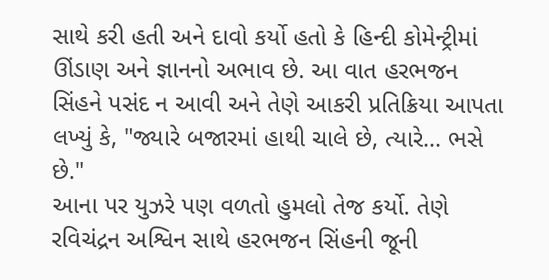સાથે કરી હતી અને દાવો કર્યો હતો કે હિન્દી કોમેન્ટ્રીમાં ઊંડાણ અને જ્ઞાનનો અભાવ છે. આ વાત હરભજન સિંહને પસંદ ન આવી અને તેણે આકરી પ્રતિક્રિયા આપતા લખ્યું કે, "જ્યારે બજારમાં હાથી ચાલે છે, ત્યારે... ભસે છે."
આના પર યુઝરે પણ વળતો હુમલો તેજ કર્યો. તેણે રવિચંદ્રન અશ્વિન સાથે હરભજન સિંહની જૂની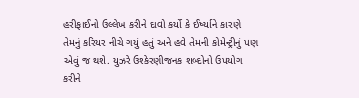હરીફાઈનો ઉલ્લેખ કરીને દાવો કર્યો કે ઈર્ષ્યાને કારણે તેમનું કરિયર નીચે ગયું હતું અને હવે તેમની કોમેન્ટ્રીનું પણ એવું જ થશે. યુઝરે ઉશ્કેરણીજનક શબ્દોનો ઉપયોગ કરીને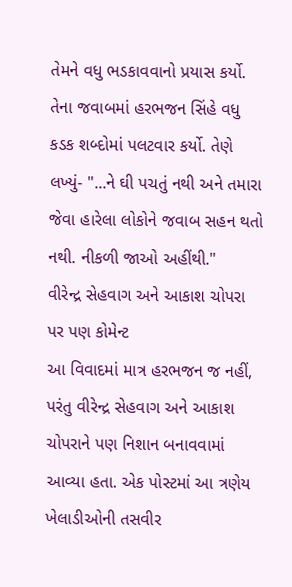તેમને વધુ ભડકાવવાનો પ્રયાસ કર્યો.
તેના જવાબમાં હરભજન સિંહે વધુ કડક શબ્દોમાં પલટવાર કર્યો. તેણે લખ્યું- "...ને ઘી પચતું નથી અને તમારા જેવા હારેલા લોકોને જવાબ સહન થતો નથી. નીકળી જાઓ અહીંથી."
વીરેન્દ્ર સેહવાગ અને આકાશ ચોપરા પર પણ કોમેન્ટ
આ વિવાદમાં માત્ર હરભજન જ નહીં, પરંતુ વીરેન્દ્ર સેહવાગ અને આકાશ ચોપરાને પણ નિશાન બનાવવામાં આવ્યા હતા. એક પોસ્ટમાં આ ત્રણેય ખેલાડીઓની તસવીર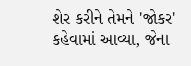શેર કરીને તેમને 'જોકર' કહેવામાં આવ્યા, જેના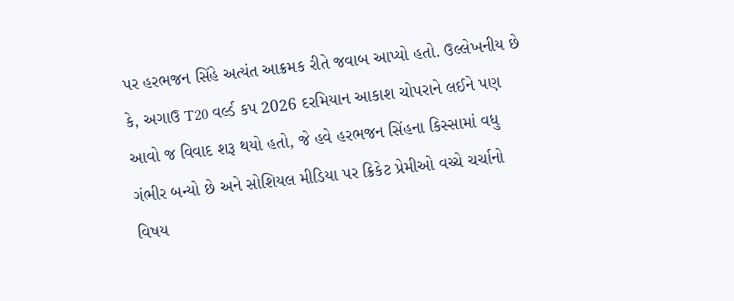પર હરભજન સિંહે અત્યંત આક્રમક રીતે જવાબ આપ્યો હતો. ઉલ્લેખનીય છે કે, અગાઉ T20 વર્લ્ડ કપ 2026 દરમિયાન આકાશ ચોપરાને લઈને પણ આવો જ વિવાદ શરૂ થયો હતો, જે હવે હરભજન સિંહના કિસ્સામાં વધુ ગંભીર બન્યો છે અને સોશિયલ મીડિયા પર ક્રિકેટ પ્રેમીઓ વચ્ચે ચર્ચાનો વિષય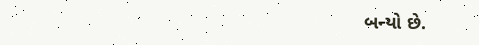બન્યો છે.